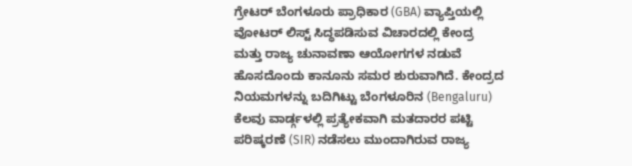ಗ್ರೇಟರ್ ಬೆಂಗಳೂರು ಪ್ರಾಧಿಕಾರ (GBA) ವ್ಯಾಪ್ತಿಯಲ್ಲಿ ವೋಟರ್ ಲಿಸ್ಟ್ ಸಿದ್ಧಪಡಿಸುವ ವಿಚಾರದಲ್ಲಿ ಕೇಂದ್ರ ಮತ್ತು ರಾಜ್ಯ ಚುನಾವಣಾ ಆಯೋಗಗಳ ನಡುವೆ ಹೊಸದೊಂದು ಕಾನೂನು ಸಮರ ಶುರುವಾಗಿದೆ. ಕೇಂದ್ರದ ನಿಯಮಗಳನ್ನು ಬದಿಗಿಟ್ಟು ಬೆಂಗಳೂರಿನ (Bengaluru) ಕೆಲವು ವಾರ್ಡ್ಗಳಲ್ಲಿ ಪ್ರತ್ಯೇಕವಾಗಿ ಮತದಾರರ ಪಟ್ಟಿ ಪರಿಷ್ಕರಣೆ (SIR) ನಡೆಸಲು ಮುಂದಾಗಿರುವ ರಾಜ್ಯ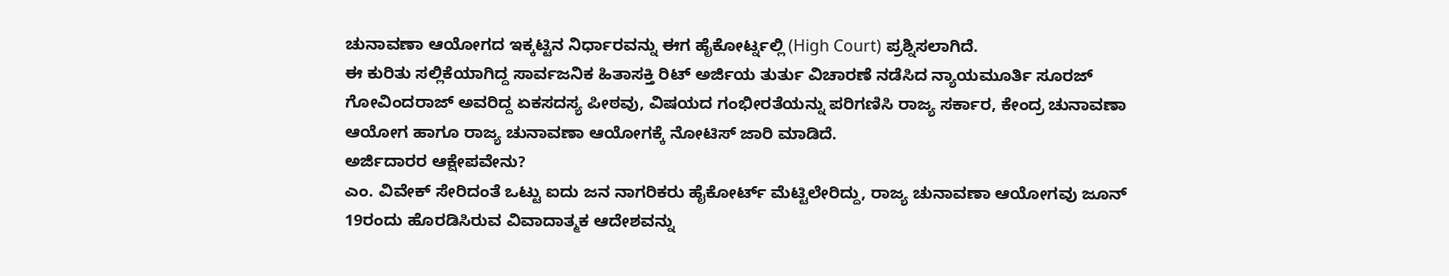ಚುನಾವಣಾ ಆಯೋಗದ ಇಕ್ಕಟ್ಟಿನ ನಿರ್ಧಾರವನ್ನು ಈಗ ಹೈಕೋರ್ಟ್ನಲ್ಲಿ (High Court) ಪ್ರಶ್ನಿಸಲಾಗಿದೆ.
ಈ ಕುರಿತು ಸಲ್ಲಿಕೆಯಾಗಿದ್ದ ಸಾರ್ವಜನಿಕ ಹಿತಾಸಕ್ತಿ ರಿಟ್ ಅರ್ಜಿಯ ತುರ್ತು ವಿಚಾರಣೆ ನಡೆಸಿದ ನ್ಯಾಯಮೂರ್ತಿ ಸೂರಜ್ ಗೋವಿಂದರಾಜ್ ಅವರಿದ್ದ ಏಕಸದಸ್ಯ ಪೀಠವು, ವಿಷಯದ ಗಂಭೀರತೆಯನ್ನು ಪರಿಗಣಿಸಿ ರಾಜ್ಯ ಸರ್ಕಾರ, ಕೇಂದ್ರ ಚುನಾವಣಾ ಆಯೋಗ ಹಾಗೂ ರಾಜ್ಯ ಚುನಾವಣಾ ಆಯೋಗಕ್ಕೆ ನೋಟಿಸ್ ಜಾರಿ ಮಾಡಿದೆ.
ಅರ್ಜಿದಾರರ ಆಕ್ಷೇಪವೇನು?
ಎಂ. ವಿವೇಕ್ ಸೇರಿದಂತೆ ಒಟ್ಟು ಐದು ಜನ ನಾಗರಿಕರು ಹೈಕೋರ್ಟ್ ಮೆಟ್ಟಿಲೇರಿದ್ದು, ರಾಜ್ಯ ಚುನಾವಣಾ ಆಯೋಗವು ಜೂನ್ 19ರಂದು ಹೊರಡಿಸಿರುವ ವಿವಾದಾತ್ಮಕ ಆದೇಶವನ್ನು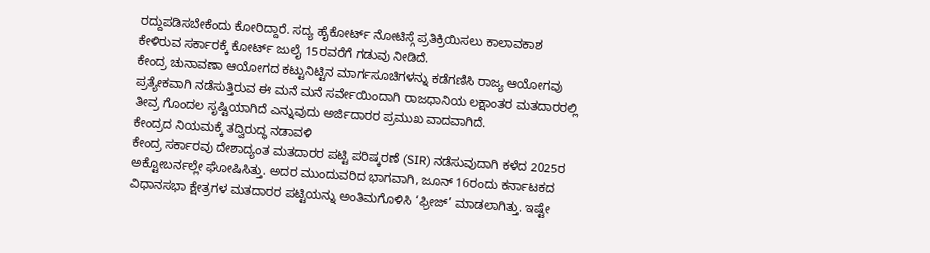ರದ್ದುಪಡಿಸಬೇಕೆಂದು ಕೋರಿದ್ದಾರೆ. ಸದ್ಯ ಹೈಕೋರ್ಟ್ ನೋಟಿಸ್ಗೆ ಪ್ರತಿಕ್ರಿಯಿಸಲು ಕಾಲಾವಕಾಶ ಕೇಳಿರುವ ಸರ್ಕಾರಕ್ಕೆ ಕೋರ್ಟ್ ಜುಲೈ 15ರವರೆಗೆ ಗಡುವು ನೀಡಿದೆ.
ಕೇಂದ್ರ ಚುನಾವಣಾ ಆಯೋಗದ ಕಟ್ಟುನಿಟ್ಟಿನ ಮಾರ್ಗಸೂಚಿಗಳನ್ನು ಕಡೆಗಣಿಸಿ ರಾಜ್ಯ ಆಯೋಗವು ಪ್ರತ್ಯೇಕವಾಗಿ ನಡೆಸುತ್ತಿರುವ ಈ ಮನೆ ಮನೆ ಸರ್ವೇಯಿಂದಾಗಿ ರಾಜಧಾನಿಯ ಲಕ್ಷಾಂತರ ಮತದಾರರಲ್ಲಿ ತೀವ್ರ ಗೊಂದಲ ಸೃಷ್ಟಿಯಾಗಿದೆ ಎನ್ನುವುದು ಅರ್ಜಿದಾರರ ಪ್ರಮುಖ ವಾದವಾಗಿದೆ.
ಕೇಂದ್ರದ ನಿಯಮಕ್ಕೆ ತದ್ವಿರುದ್ಧ ನಡಾವಳಿ
ಕೇಂದ್ರ ಸರ್ಕಾರವು ದೇಶಾದ್ಯಂತ ಮತದಾರರ ಪಟ್ಟಿ ಪರಿಷ್ಕರಣೆ (SIR) ನಡೆಸುವುದಾಗಿ ಕಳೆದ 2025ರ ಅಕ್ಟೋಬರ್ನಲ್ಲೇ ಘೋಷಿಸಿತ್ತು. ಅದರ ಮುಂದುವರಿದ ಭಾಗವಾಗಿ, ಜೂನ್ 16ರಂದು ಕರ್ನಾಟಕದ ವಿಧಾನಸಭಾ ಕ್ಷೇತ್ರಗಳ ಮತದಾರರ ಪಟ್ಟಿಯನ್ನು ಅಂತಿಮಗೊಳಿಸಿ ‘ಫ್ರೀಜ್’ ಮಾಡಲಾಗಿತ್ತು. ಇಷ್ಟೇ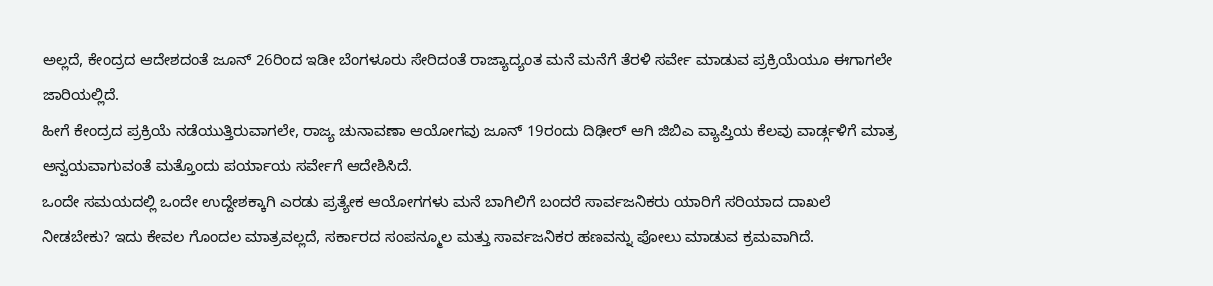ಅಲ್ಲದೆ, ಕೇಂದ್ರದ ಆದೇಶದಂತೆ ಜೂನ್ 26ರಿಂದ ಇಡೀ ಬೆಂಗಳೂರು ಸೇರಿದಂತೆ ರಾಜ್ಯಾದ್ಯಂತ ಮನೆ ಮನೆಗೆ ತೆರಳಿ ಸರ್ವೇ ಮಾಡುವ ಪ್ರಕ್ರಿಯೆಯೂ ಈಗಾಗಲೇ ಜಾರಿಯಲ್ಲಿದೆ.
ಹೀಗೆ ಕೇಂದ್ರದ ಪ್ರಕ್ರಿಯೆ ನಡೆಯುತ್ತಿರುವಾಗಲೇ, ರಾಜ್ಯ ಚುನಾವಣಾ ಆಯೋಗವು ಜೂನ್ 19ರಂದು ದಿಢೀರ್ ಆಗಿ ಜಿಬಿಎ ವ್ಯಾಪ್ತಿಯ ಕೆಲವು ವಾರ್ಡ್ಗಳಿಗೆ ಮಾತ್ರ ಅನ್ವಯವಾಗುವಂತೆ ಮತ್ತೊಂದು ಪರ್ಯಾಯ ಸರ್ವೇಗೆ ಆದೇಶಿಸಿದೆ.
ಒಂದೇ ಸಮಯದಲ್ಲಿ ಒಂದೇ ಉದ್ದೇಶಕ್ಕಾಗಿ ಎರಡು ಪ್ರತ್ಯೇಕ ಆಯೋಗಗಳು ಮನೆ ಬಾಗಿಲಿಗೆ ಬಂದರೆ ಸಾರ್ವಜನಿಕರು ಯಾರಿಗೆ ಸರಿಯಾದ ದಾಖಲೆ ನೀಡಬೇಕು? ಇದು ಕೇವಲ ಗೊಂದಲ ಮಾತ್ರವಲ್ಲದೆ, ಸರ್ಕಾರದ ಸಂಪನ್ಮೂಲ ಮತ್ತು ಸಾರ್ವಜನಿಕರ ಹಣವನ್ನು ಪೋಲು ಮಾಡುವ ಕ್ರಮವಾಗಿದೆ.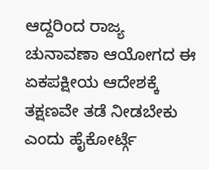ಆದ್ದರಿಂದ ರಾಜ್ಯ ಚುನಾವಣಾ ಆಯೋಗದ ಈ ಏಕಪಕ್ಷೀಯ ಆದೇಶಕ್ಕೆ ತಕ್ಷಣವೇ ತಡೆ ನೀಡಬೇಕು ಎಂದು ಹೈಕೋರ್ಟ್ಗೆ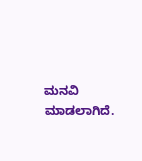ಮನವಿ ಮಾಡಲಾಗಿದೆ.